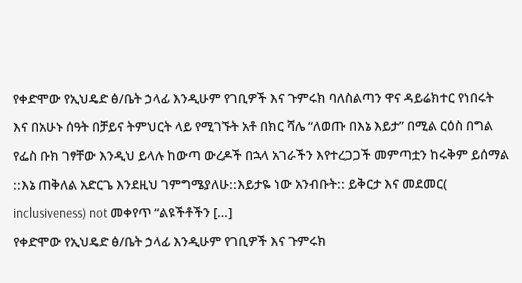የቀድሞው የኢህዴድ ፅ/ቤት ኃላፊ እንዲሁም የገቢዎች እና ጉምሩክ ባለስልጣን ዋና ዳይሬክተር የነበሩት እና በአሁኑ ሰዓት በቻይና ትምህርት ላይ የሚገኙት አቶ በክር ሻሌ “ለወጡ በእኔ እይታ” በሚል ርዕስ በግል የፌስ ቡክ ገፃቸው እንዲህ ይላሉ ከውጣ ውረዶች በኋላ አገራችን እየተረጋጋች መምጣቷን ከሩቅም ይሰማል ::እኔ ጠቅለል አድርጌ እንደዚህ ገምግሜያለሁ::እይታዬ ነው አንብቡት:: ይቅርታ እና መደመር( inclusiveness) not መቀየጥ “ልዩችቶችን […]
የቀድሞው የኢህዴድ ፅ/ቤት ኃላፊ እንዲሁም የገቢዎች እና ጉምሩክ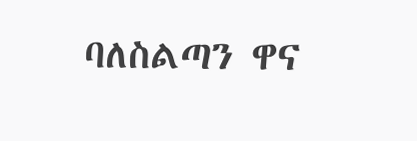ባለስልጣን ዋና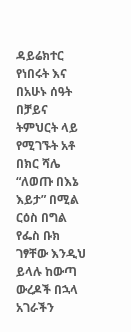ዳይሬክተር የነበሩት እና በአሁኑ ሰዓት በቻይና ትምህርት ላይ የሚገኙት አቶ በክር ሻሌ “ለወጡ በእኔ እይታ” በሚል ርዕስ በግል የፌስ ቡክ ገፃቸው እንዲህ ይላሉ ከውጣ ውረዶች በኋላ አገራችን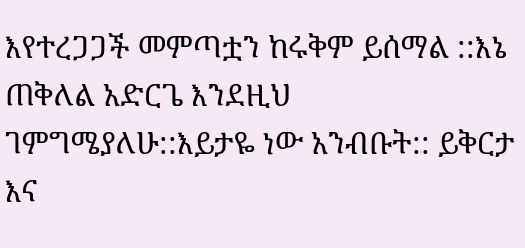እየተረጋጋች መምጣቷን ከሩቅም ይሰማል ::እኔ ጠቅለል አድርጌ እንደዚህ ገምግሜያለሁ::እይታዬ ነው አንብቡት:: ይቅርታ እና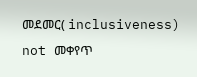መደመር( inclusiveness) not መቀየጥ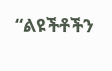“ልዩችቶችን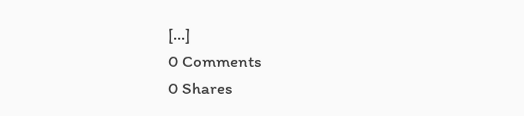[…]
0 Comments
0 Shares